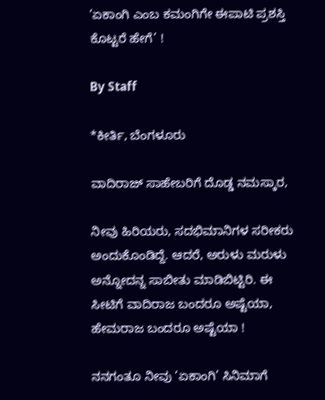‘ಏಕಾಂಗಿ ಎಂಬ ಕಮಂಗಿಗೇ ಈಪಾಟಿ ಪ್ರಶಸ್ತಿ ಕೊಟ್ಟರೆ ಹೇಗೆ’ !

By Staff

*ಕೀರ್ತಿ, ಬೆಂಗಳೂರು

ವಾದಿರಾಜ್‌ ಸಾಹೇಬರಿಗೆ ದೊಡ್ಡ ನಮಸ್ಕಾರ,

ನೀವು ಹಿರಿಯರು, ಸದಭಿಮಾನಿಗಳ ಸರೀಕರು ಅಂದುಕೊಂಡಿದ್ದೆ. ಆದರೆ, ಅರುಳು ಮರುಳು ಅನ್ನೋದನ್ನ ಸಾಬೀತು ಮಾಡಿಬಿಟ್ಟಿರಿ. ಈ ಸೀಟಿಗೆ ವಾದಿರಾಜ ಬಂದರೂ ಅಷ್ಟೆಯಾ, ಹೇಮರಾಜ ಬಂದರೂ ಅಷ್ಟೆಯಾ !

ನನಗಂತೂ ನೀವು ‘ಏಕಾಂಗಿ’ ಸಿನಿಮಾಗೆ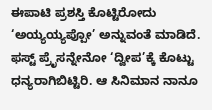ಈಪಾಟಿ ಪ್ರಶಸ್ತಿ ಕೊಟ್ಟಿರೋದು ‘ಅಯ್ಯಯ್ಯಪ್ಪೋ’ ಅನ್ನುವಂತೆ ಮಾಡಿದೆ. ಫಸ್ಟ್‌ ಪ್ರೆೃಸನ್ನೇನೋ ‘ದ್ವೀಪ’ಕ್ಕೆ ಕೊಟ್ಟು ಧನ್ಯರಾಗಿಬಿಟ್ಟಿರಿ. ಆ ಸಿನಿಮಾನ ನಾನೂ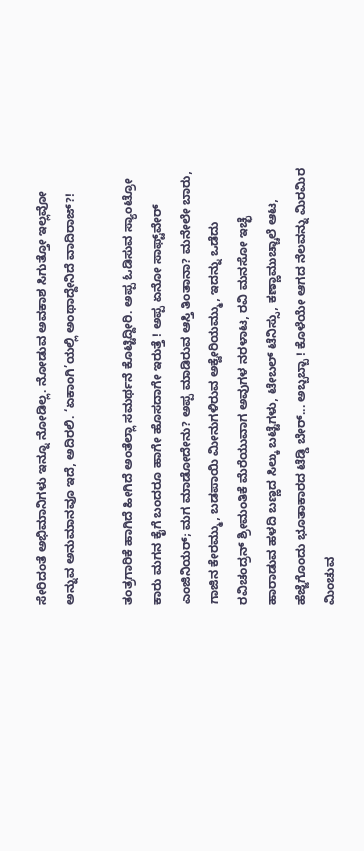ಸೇರಿದಂತೆ ಅಭಿಮಾನಿಗಳು ಇನ್ನೂ ನೋಡಿಲ್ಲ. ನೋಡುವ ಅವಕಾಶ ಸಿಗುತ್ತೋ ಇಲ್ಲವೋ ಅನ್ನುವ ಅನುಮಾನವೂ ಇದೆ, ಅದಿರಲಿ. ‘ಏಕಾಂಗಿ’ಯಲ್ಲಿ ಅಂಥಾದ್ದೇನಿದೆ ವಾದಿರಾಜ್‌?!

ತಂತ್ರಗಾರಿಕೆ ಹಾಗಿದೆ ಹೀಗಿದೆ ಅಂತೆಲ್ಲಾ ಸಮರ್ಥನೆ ಕೊಟ್ಟಿದ್ದೀರಿ. ಅಪ್ಪ ಓಡಿಸುವ ಸ್ಯಾಂಟ್ರೋ ಕಾರು ಮಗನ ಕೈಗೆ ಬಂದರೂ ಹಾಗೇ ಹೊಸದಾಗೇ ಇರುತ್ತೆ ! ಅಪ್ಪ ಏನೋ ಸಾಫ್ಟ್‌ವೇರ್‌ ಎಂಜಿನಿಯರ್‌; ಮಗ ಮಾಡೋದೇನು? ಅಪ್ಪ ಮಾಡಿರುವ ಆಸ್ತಿ ತಿಂತಾನಾ? ಮನೇಲೇ ಬಾರು, ಗಾಜಿನ ಕೇರಮ್ಮು, ಬಡಪಾಯಿ ಮೀನುಗಳಿರುವ ಅಕ್ವೇರಿಯಮ್ಮು, ಇದನ್ನು ಒಡೆದು ರವಿಚಂದ್ರನ್‌ ಶ್ರೀಮಂತಿಕೆ ಮೆರೆಯುವಾಗ ಅವುಗಳ ನರಳಾಟ, ರವಿ ಮನಸೋ ಇಚ್ಛೆ ಹಾರಾಡುವ ಹಳದಿ ಬಣ್ಣದ ಸಿಲ್ಕು ಬಟ್ಟೆಗಳು, ಟೇಬಲ್‌ ಟೆನಿಸ್ಸು, ಕಣ್ಣಾಮುಚ್ಚಾಲೆ ಆಟ, ಹೆಜ್ಜೆಗೊಂದು ಭೂತಾಕಾರದ ಟೆಡ್ಡಿ ಬೇರ್‌... ಅಬ್ಬಬ್ಬಾ ! ಕೊಳೆಯೇ ಆಗದ ನೆಲವನ್ನು ಮಿರಮಿರ ಮಿಂಚುವ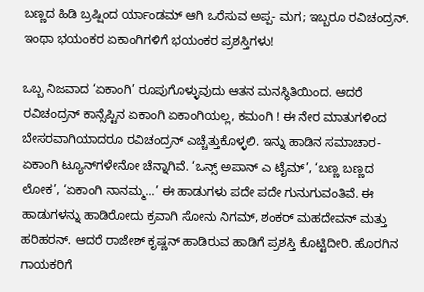ಬಣ್ಣದ ಹಿಡಿ ಬ್ರಷ್ಷಿಂದ ರ್ಯಾಂಡಮ್‌ ಆಗಿ ಒರೆಸುವ ಅಪ್ಪ- ಮಗ; ಇಬ್ಬರೂ ರವಿಚಂದ್ರನ್‌. ಇಂಥಾ ಭಯಂಕರ ಏಕಾಂಗಿಗಳಿಗೆ ಭಯಂಕರ ಪ್ರಶಸ್ತಿಗಳು!

ಒಬ್ಬ ನಿಜವಾದ ‘ಏಕಾಂಗಿ’ ರೂಪುಗೊಳ್ಳುವುದು ಆತನ ಮನಸ್ಥಿತಿಯಿಂದ. ಆದರೆ ರವಿಚಂದ್ರನ್‌ ಕಾನ್ಸೆಪ್ಟಿನ ಏಕಾಂಗಿ ಏಕಾಂಗಿಯಲ್ಲ, ಕಮಂಗಿ ! ಈ ನೇರ ಮಾತುಗಳಿಂದ ಬೇಸರವಾಗಿಯಾದರೂ ರವಿಚಂದ್ರನ್‌ ಎಚ್ಚೆತ್ತುಕೊಳ್ಳಲಿ. ಇನ್ನು ಹಾಡಿನ ಸಮಾಚಾರ- ಏಕಾಂಗಿ ಟ್ಯೂನ್‌ಗಳೇನೋ ಚೆನ್ನಾಗಿವೆ. ‘ಒನ್ಸ್‌ ಅಪಾನ್‌ ಎ ಟೈಮ್‌’, ‘ಬಣ್ಣ ಬಣ್ಣದ ಲೋಕ’, ‘ಏಕಾಂಗಿ ನಾನಮ್ಮ...’ ಈ ಹಾಡುಗಳು ಪದೇ ಪದೇ ಗುನುಗುವಂತಿವೆ. ಈ ಹಾಡುಗಳನ್ನು ಹಾಡಿರೋದು ಕ್ರವಾಗಿ ಸೋನು ನಿಗಮ್‌, ಶಂಕರ್‌ ಮಹದೇವನ್‌ ಮತ್ತು ಹರಿಹರನ್‌. ಆದರೆ ರಾಜೇಶ್‌ ಕೃಷ್ಣನ್‌ ಹಾಡಿರುವ ಹಾಡಿಗೆ ಪ್ರಶಸ್ತಿ ಕೊಟ್ಟಿದೀರಿ. ಹೊರಗಿನ ಗಾಯಕರಿಗೆ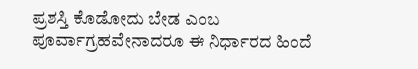ಪ್ರಶಸ್ತಿ ಕೊಡೋದು ಬೇಡ ಎಂಬ ಪೂರ್ವಾಗ್ರಹವೇನಾದರೂ ಈ ನಿರ್ಧಾರದ ಹಿಂದೆ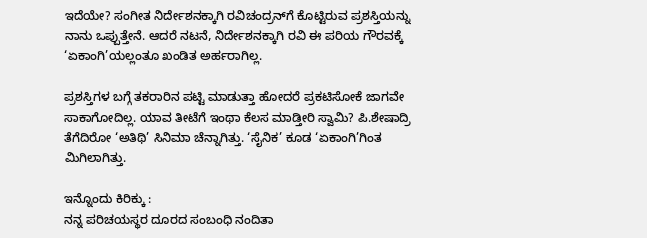ಇದೆಯೇ? ಸಂಗೀತ ನಿರ್ದೇಶನಕ್ಕಾಗಿ ರವಿಚಂದ್ರನ್‌ಗೆ ಕೊಟ್ಟಿರುವ ಪ್ರಶಸ್ತಿಯನ್ನು ನಾನು ಒಪ್ಪುತ್ತೇನೆ. ಆದರೆ ನಟನೆ, ನಿರ್ದೇಶನಕ್ಕಾಗಿ ರವಿ ಈ ಪರಿಯ ಗೌರವಕ್ಕೆ ‘ಏಕಾಂಗಿ’ಯಲ್ಲಂತೂ ಖಂಡಿತ ಅರ್ಹರಾಗಿಲ್ಲ.

ಪ್ರಶಸ್ತಿಗಳ ಬಗ್ಗೆ ತಕರಾರಿನ ಪಟ್ಟಿ ಮಾಡುತ್ತಾ ಹೋದರೆ ಪ್ರಕಟಿಸೋಕೆ ಜಾಗವೇ ಸಾಕಾಗೋದಿಲ್ಲ. ಯಾವ ತೀಟೆಗೆ ಇಂಥಾ ಕೆಲಸ ಮಾಡ್ತೀರಿ ಸ್ವಾಮಿ? ಪಿ.ಶೇಷಾದ್ರಿ ತೆಗೆದಿರೋ ‘ಅತಿಥಿ’ ಸಿನಿಮಾ ಚೆನ್ನಾಗಿತ್ತು. ‘ಸೈನಿಕ’ ಕೂಡ ‘ಏಕಾಂಗಿ’ಗಿಂತ ಮಿಗಿಲಾಗಿತ್ತು.

ಇನ್ನೊಂದು ಕಿರಿಕ್ಕು :
ನನ್ನ ಪರಿಚಯಸ್ಥರ ದೂರದ ಸಂಬಂಧಿ ನಂದಿತಾ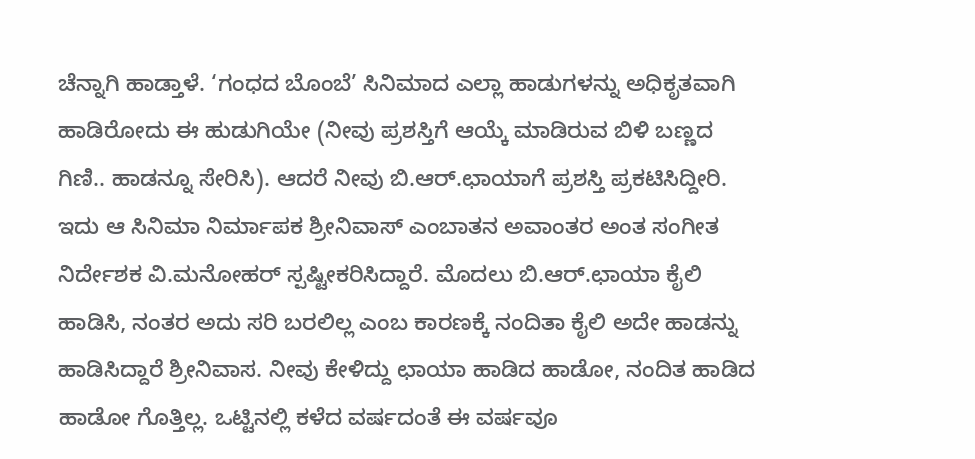ಚೆನ್ನಾಗಿ ಹಾಡ್ತಾಳೆ. ‘ಗಂಧದ ಬೊಂಬೆ’ ಸಿನಿಮಾದ ಎಲ್ಲಾ ಹಾಡುಗಳನ್ನು ಅಧಿಕೃತವಾಗಿ ಹಾಡಿರೋದು ಈ ಹುಡುಗಿಯೇ (ನೀವು ಪ್ರಶಸ್ತಿಗೆ ಆಯ್ಕೆ ಮಾಡಿರುವ ಬಿಳಿ ಬಣ್ಣದ ಗಿಣಿ.. ಹಾಡನ್ನೂ ಸೇರಿಸಿ). ಆದರೆ ನೀವು ಬಿ.ಆರ್‌.ಛಾಯಾಗೆ ಪ್ರಶಸ್ತಿ ಪ್ರಕಟಿಸಿದ್ದೀರಿ. ಇದು ಆ ಸಿನಿಮಾ ನಿರ್ಮಾಪಕ ಶ್ರೀನಿವಾಸ್‌ ಎಂಬಾತನ ಅವಾಂತರ ಅಂತ ಸಂಗೀತ ನಿರ್ದೇಶಕ ವಿ.ಮನೋಹರ್‌ ಸ್ಪಷ್ಟೀಕರಿಸಿದ್ದಾರೆ. ಮೊದಲು ಬಿ.ಆರ್‌.ಛಾಯಾ ಕೈಲಿ ಹಾಡಿಸಿ, ನಂತರ ಅದು ಸರಿ ಬರಲಿಲ್ಲ ಎಂಬ ಕಾರಣಕ್ಕೆ ನಂದಿತಾ ಕೈಲಿ ಅದೇ ಹಾಡನ್ನು ಹಾಡಿಸಿದ್ದಾರೆ ಶ್ರೀನಿವಾಸ. ನೀವು ಕೇಳಿದ್ದು ಛಾಯಾ ಹಾಡಿದ ಹಾಡೋ, ನಂದಿತ ಹಾಡಿದ ಹಾಡೋ ಗೊತ್ತಿಲ್ಲ. ಒಟ್ಟಿನಲ್ಲಿ ಕಳೆದ ವರ್ಷದಂತೆ ಈ ವರ್ಷವೂ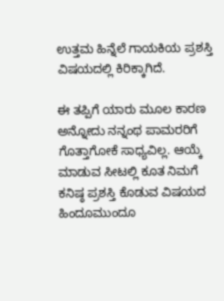ಉತ್ತಮ ಹಿನ್ನೆಲೆ ಗಾಯಕಿಯ ಪ್ರಶಸ್ತಿ ವಿಷಯದಲ್ಲಿ ಕಿರಿಕ್ಕಾಗಿದೆ.

ಈ ತಪ್ಪಿಗೆ ಯಾರು ಮೂಲ ಕಾರಣ ಅನ್ನೋದು ನನ್ನಂಥ ಪಾಮರರಿಗೆ ಗೊತ್ತಾಗೋಕೆ ಸಾಧ್ಯವಿಲ್ಲ. ಆಯ್ಕೆ ಮಾಡುವ ಸೀಟಲ್ಲಿ ಕೂತ ನಿಮಗೆ ಕನಿಷ್ಠ ಪ್ರಶಸ್ತಿ ಕೊಡುವ ವಿಷಯದ ಹಿಂದೂಮುಂದೂ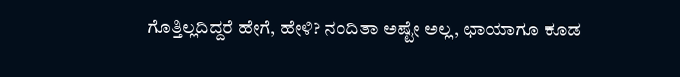ಗೊತ್ತಿಲ್ಲದಿದ್ದರೆ ಹೇಗೆ, ಹೇಳಿ? ನಂದಿತಾ ಅಷ್ಟೇ ಅಲ್ಲ, ಛಾಯಾಗೂ ಕೂಡ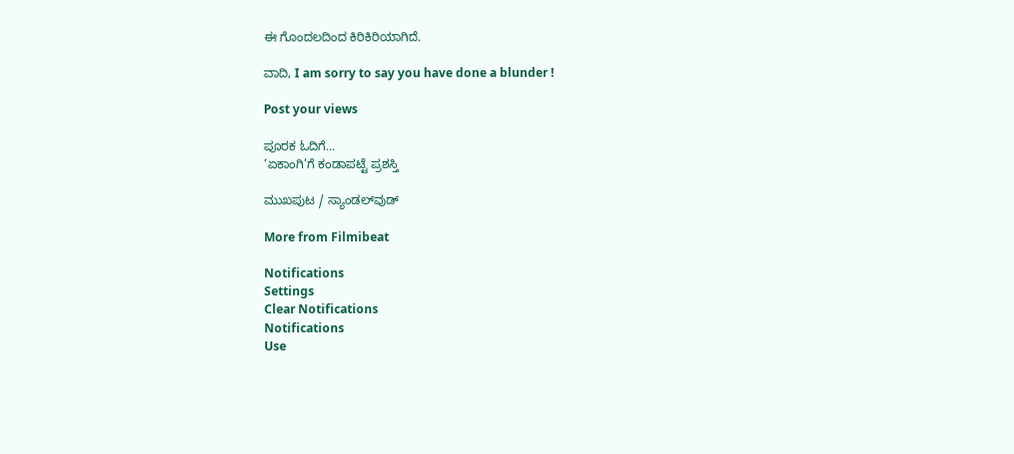ಈ ಗೊಂದಲದಿಂದ ಕಿರಿಕಿರಿಯಾಗಿದೆ.

ವಾದಿ, I am sorry to say you have done a blunder !

Post your views

ಪೂರಕ ಓದಿಗೆ...
‘ಏಕಾಂಗಿ’ಗೆ ಕಂಡಾಪಟ್ಟೆ ಪ್ರಶಸ್ತಿ

ಮುಖಪುಟ / ಸ್ಯಾಂಡಲ್‌ವುಡ್‌

More from Filmibeat

Notifications
Settings
Clear Notifications
Notifications
Use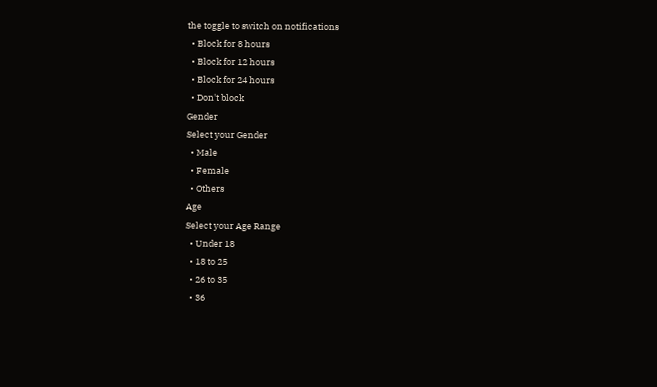the toggle to switch on notifications
  • Block for 8 hours
  • Block for 12 hours
  • Block for 24 hours
  • Don't block
Gender
Select your Gender
  • Male
  • Female
  • Others
Age
Select your Age Range
  • Under 18
  • 18 to 25
  • 26 to 35
  • 36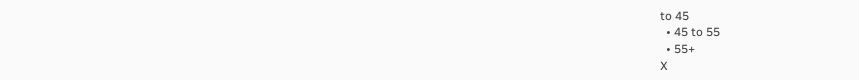to 45
  • 45 to 55
  • 55+
X